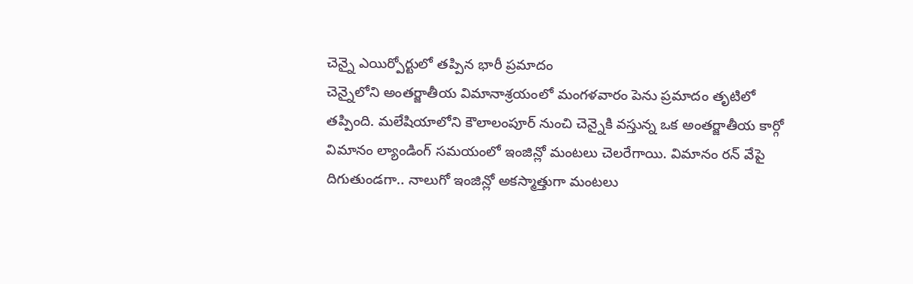చెన్నై ఎయిర్పోర్టులో తప్పిన భారీ ప్రమాదం
చెన్నైలోని అంతర్జాతీయ విమానాశ్రయంలో మంగళవారం పెను ప్రమాదం తృటిలో తప్పింది. మలేషియాలోని కౌలాలంపూర్ నుంచి చెన్నైకి వస్తున్న ఒక అంతర్జాతీయ కార్గో విమానం ల్యాండింగ్ సమయంలో ఇంజిన్లో మంటలు చెలరేగాయి. విమానం రన్ వేపై దిగుతుండగా.. నాలుగో ఇంజిన్లో అకస్మాత్తుగా మంటలు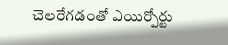చెలరేగడంతో ఎయిర్పోర్టు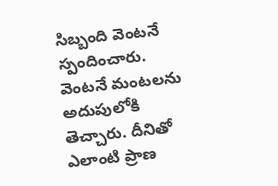సిబ్బంది వెంటనే స్పందించారు. వెంటనే మంటలను అదుపులోకి తెచ్చారు. దీనితో ఎలాంటి ప్రాణ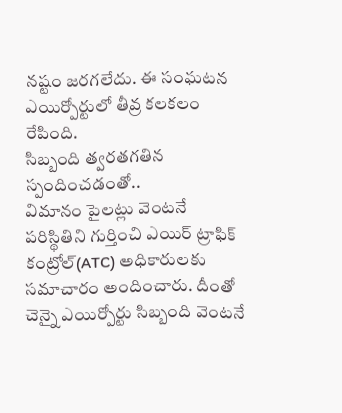నష్టం జరగలేదు. ఈ సంఘటన ఎయిర్పోర్టులో తీవ్ర కలకలం రేపింది.
సిబ్బంది త్వరతగతిన స్పందించడంతో..
విమానం పైలట్లు వెంటనే పరిస్థితిని గుర్తించి ఎయిర్ ట్రాఫిక్ కంట్రోల్(ATC) అధికారులకు సమాచారం అందించారు. దీంతో చెన్నై ఎయిర్పోర్టు సిబ్బంది వెంటనే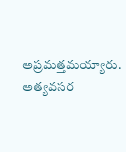అప్రమత్తమయ్యారు. అత్యవసర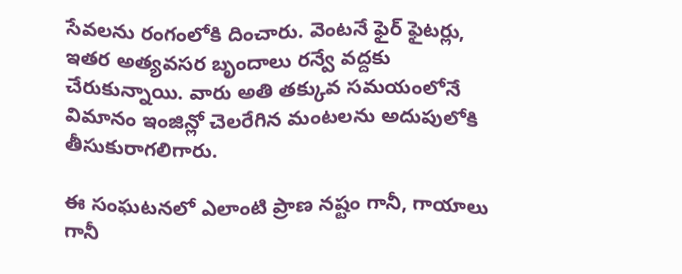సేవలను రంగంలోకి దించారు. వెంటనే ఫైర్ ఫైటర్లు, ఇతర అత్యవసర బృందాలు రన్వే వద్దకు చేరుకున్నాయి. వారు అతి తక్కువ సమయంలోనే విమానం ఇంజిన్లో చెలరేగిన మంటలను అదుపులోకి తీసుకురాగలిగారు.

ఈ సంఘటనలో ఎలాంటి ప్రాణ నష్టం గానీ, గాయాలు గానీ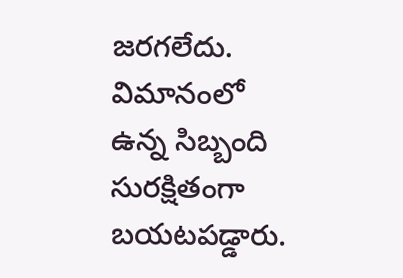జరగలేదు. విమానంలో ఉన్న సిబ్బంది సురక్షితంగా బయటపడ్డారు.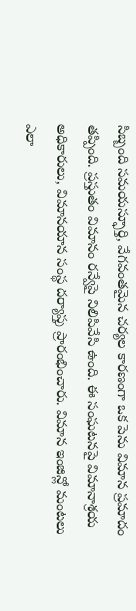సిబ్బంది సమయస్ఫూర్తి, వేగవంతమైన చర్యల కారణంగా ఒక పెను విమాన ప్రమాదం తప్పింది. ప్రస్తుతం విమానం రన్వేపై నిలిపివేసి ఉంది. ఈ సంఘటనపై విమానాశ్రయ అధికారులు, విమానయాన సంస్థ దర్యాప్తు ప్రారంభించారు. విమాన ఇంజిన్లో మంటలు ఎలా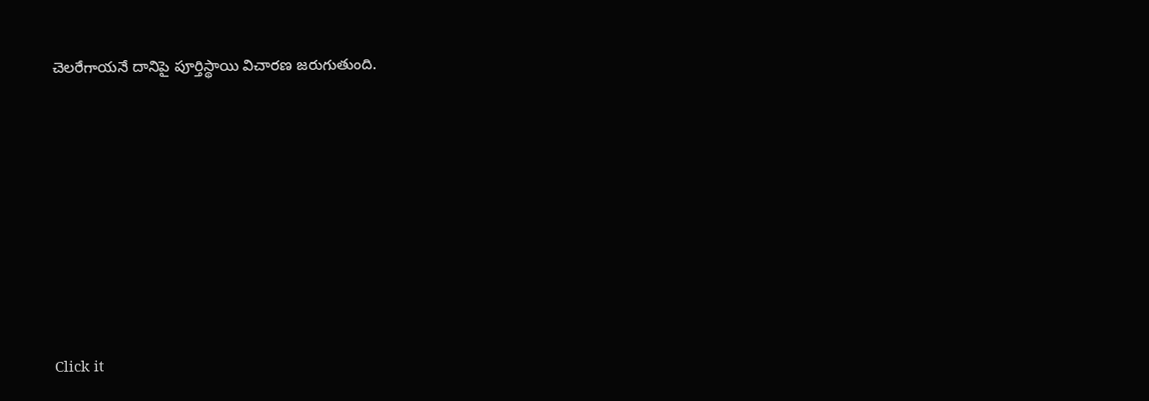చెలరేగాయనే దానిపై పూర్తిస్థాయి విచారణ జరుగుతుంది.












Click it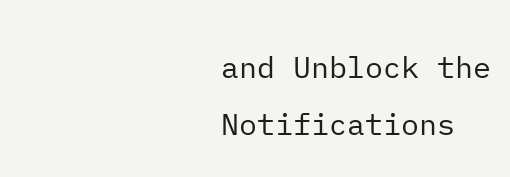and Unblock the Notifications